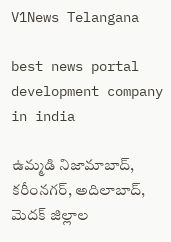V1News Telangana

best news portal development company in india

ఉమ్మడి నిజామాబాద్, కరీంనగర్, అదిలాబాద్, మెదక్ జిల్లాల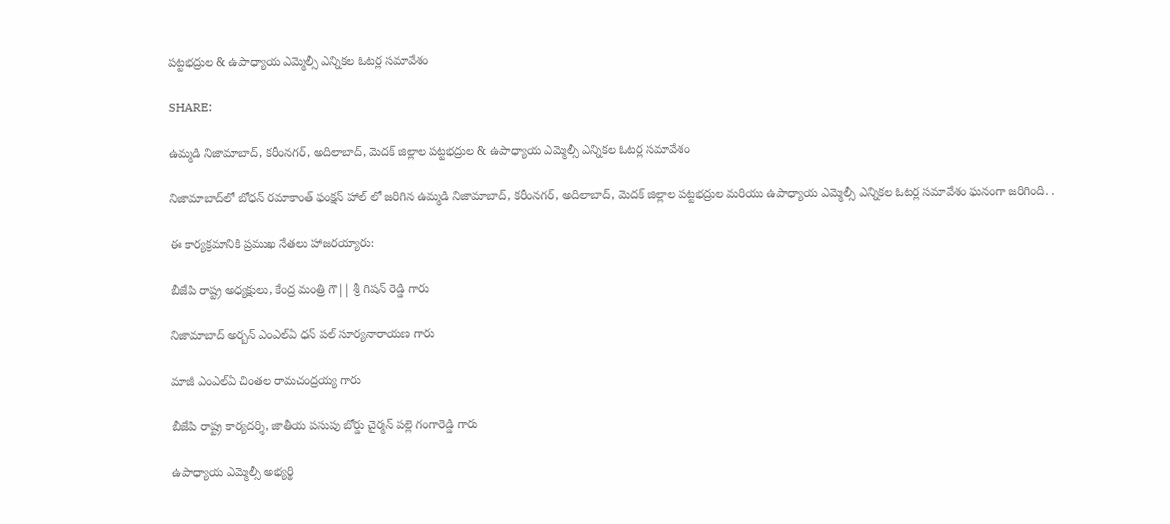పట్టభద్రుల & ఉపాధ్యాయ ఎమ్మెల్సీ ఎన్నికల ఓటర్ల సమావేశం

SHARE:

ఉమ్మడి నిజామాబాద్, కరీంనగర్, అదిలాబాద్, మెదక్ జిల్లాల పట్టభద్రుల & ఉపాధ్యాయ ఎమ్మెల్సీ ఎన్నికల ఓటర్ల సమావేశం

నిజామాబాద్‌లో బోధన్ రమాకాంత్ ఫంక్షన్ హాల్ లో జరిగిన ఉమ్మడి నిజామాబాద్, కరీంనగర్, అదిలాబాద్, మెదక్ జిల్లాల పట్టభద్రుల మరియు ఉపాధ్యాయ ఎమ్మెల్సీ ఎన్నికల ఓటర్ల సమావేశం ఘనంగా జరిగింది. .

ఈ కార్యక్రమానికి ప్రముఖ నేతలు హాజరయ్యారు:

బీజేపి రాష్ట్ర అధ్యక్షులు, కేంద్ర మంత్రి గౌ|| శ్రీ గిషన్ రెడ్డి గారు

నిజామాబాద్ అర్బన్ ఎంఎల్ఏ ధన్ పల్ సూర్యనారాయణ గారు

మాజీ ఎంఎల్ఏ చింతల రామచంద్రయ్య గారు

బీజేపి రాష్ట్ర కార్యదర్శి, జాతీయ పసుపు బోర్డు చైర్మన్ పల్లె గంగారెడ్డి గారు

ఉపాధ్యాయ ఎమ్మెల్సీ అభ్యర్థి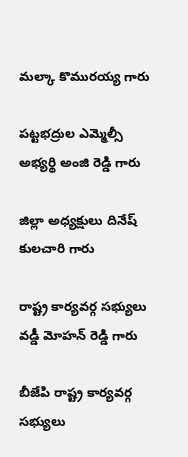మల్కా కొమురయ్య గారు

పట్టభద్రుల ఎమ్మెల్సీ అభ్యర్థి అంజి రెడ్డి గారు

జిల్లా అధ్యక్షులు దినేష్ కులచారి గారు

రాష్ట్ర కార్యవర్గ సభ్యులు వడ్డీ మోహన్ రెడ్డి గారు

బీజేపి రాష్ట్ర కార్యవర్గ సభ్యులు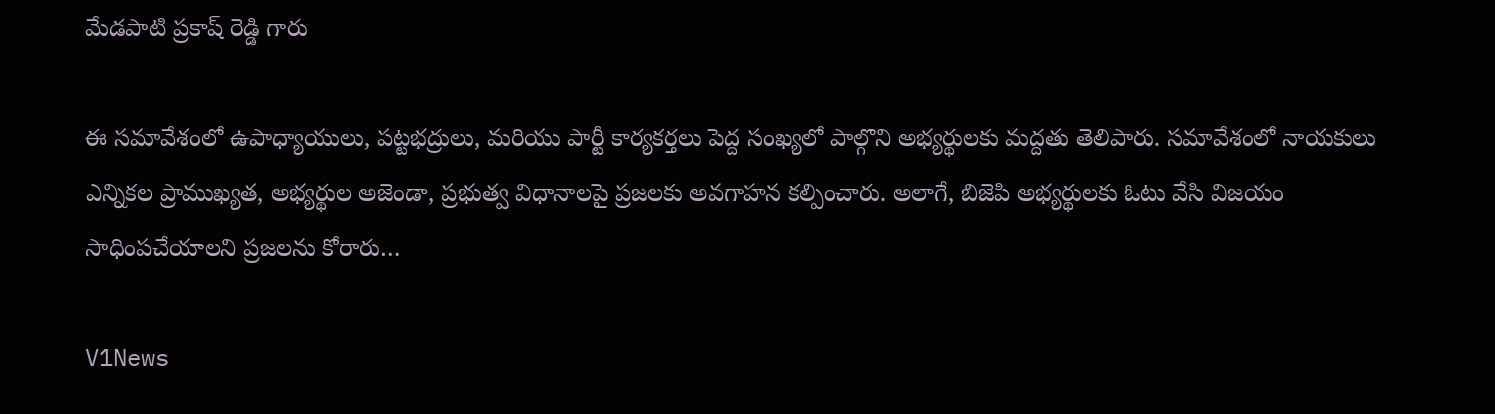మేడపాటి ప్రకాష్ రెడ్డి గారు

ఈ సమావేశంలో ఉపాధ్యాయులు, పట్టభద్రులు, మరియు పార్టీ కార్యకర్తలు పెద్ద సంఖ్యలో పాల్గొని అభ్యర్థులకు మద్దతు తెలిపారు. సమావేశంలో నాయకులు ఎన్నికల ప్రాముఖ్యత, అభ్యర్థుల అజెండా, ప్రభుత్వ విధానాలపై ప్రజలకు అవగాహన కల్పించారు. అలాగే, బిజెపి అభ్యర్థులకు ఓటు వేసి విజయం సాధింపచేయాలని ప్రజలను కోరారు…

V1News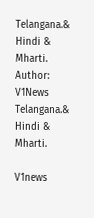Telangana.& Hindi & Mharti.
Author: V1News Telangana.& Hindi & Mharti.

V1news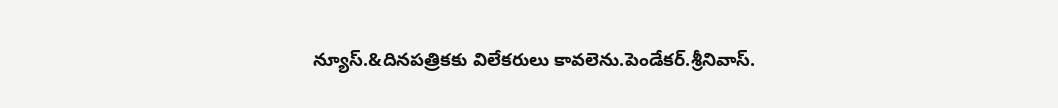న్యూస్.&దినపత్రికకు విలేకరులు కావలెను.పెండేకర్.శ్రీనివాస్.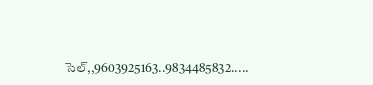సెల్,,9603925163..9834485832.....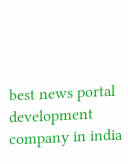best news portal development company in india